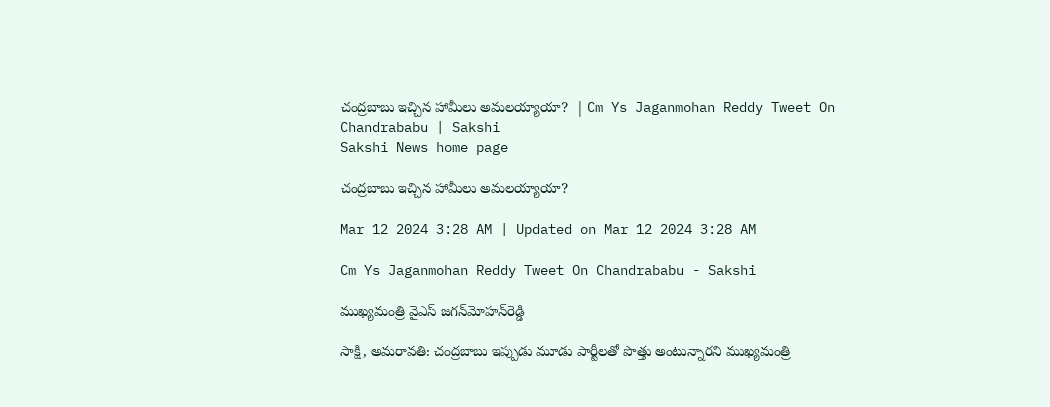చంద్రబాబు ఇచ్చిన హామీలు అమలయ్యాయా?  | Cm Ys Jaganmohan Reddy Tweet On Chandrababu | Sakshi
Sakshi News home page

చంద్రబాబు ఇచ్చిన హామీలు అమలయ్యాయా?

Mar 12 2024 3:28 AM | Updated on Mar 12 2024 3:28 AM

Cm Ys Jaganmohan Reddy Tweet On Chandrababu - Sakshi

ముఖ్యమంత్రి వైఎస్‌ జగన్‌మోహన్‌రెడ్డి

సాక్షి, అమరావతి: చంద్రబాబు ఇప్పుడు మూడు పార్టీలతో పొత్తు అంటున్నారని ముఖ్యమంత్రి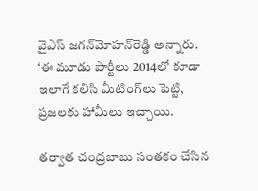వైఎస్‌ జగన్‌మోహన్‌రెడ్డి అన్నారు. ‘ఈ మూడు పార్టీలు 2014లో కూడా ఇలాగే కలిసి మీటింగ్‌లు పెట్టి, ప్రజలకు హామీలు ఇచ్చాయి.

తర్వాత చంద్రబాబు సంతకం చేసిన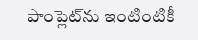పాంప్లెట్‌ను ఇంటింటికీ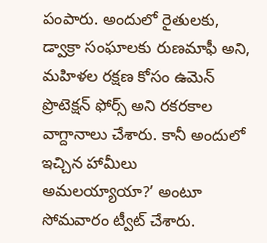పంపారు. అందులో రైతులకు, డ్వాక్రా సంఘాలకు రుణమాఫీ అని, మహిళల రక్షణ కోసం ఉమెన్‌ ప్రొటెక్షన్‌ ఫోర్స్‌ అని రకరకాల వాగ్దానాలు చేశారు. కానీ అందులో ఇచ్చిన హామీలు అమలయ్యాయా?’ అంటూ సోమవారం ట్వీట్‌ చేశారు.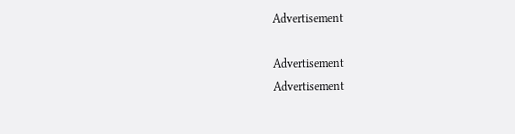Advertisement

Advertisement
Advertisement